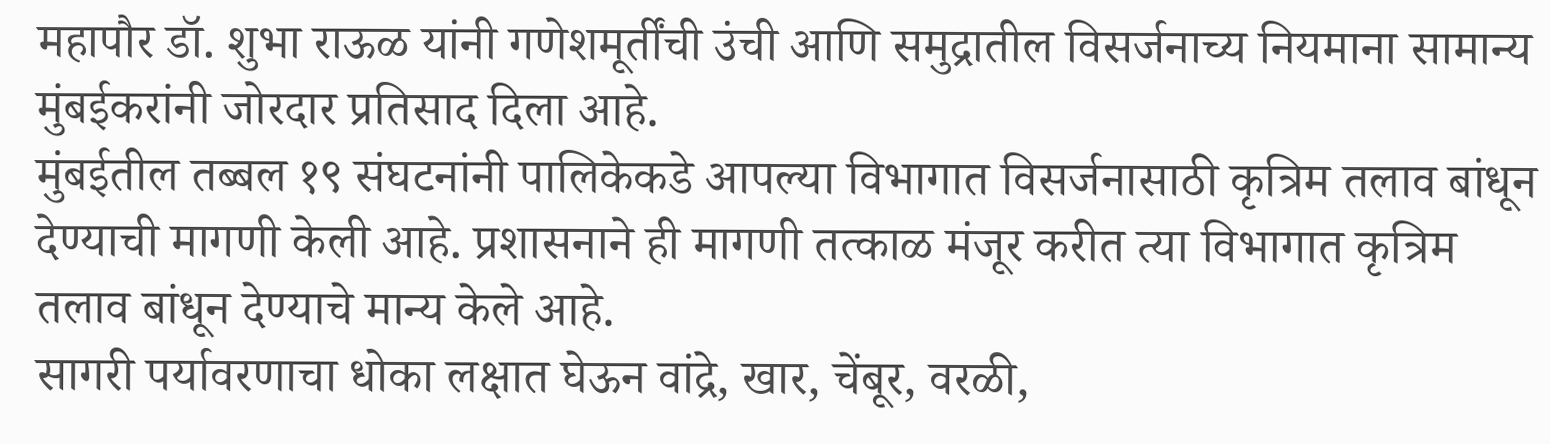महापौर डॉ. शुभा राऊळ यांनी गणेशमूर्तींची उंची आणि समुद्रातील विसर्जनाच्य नियमाना सामान्य मुंबईकरांनी जोरदार प्रतिसाद दिला आहे.
मुंबईतील तब्बल १९ संघटनांनी पालिकेकडे आपल्या विभागात विसर्जनासाठी कृत्रिम तलाव बांधून देण्याची मागणी केली आहे. प्रशासनाने ही मागणी तत्काळ मंजूर करीत त्या विभागात कृत्रिम तलाव बांधून देण्याचे मान्य केले आहे.
सागरी पर्यावरणाचा धोका लक्षात घेऊन वांद्रे, खार, चेंबूर, वरळी,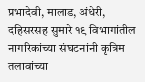प्रभादेवी, मालाड, अंधेरी, दहिसरसह सुमारे १९ विभागांतील नागरिकांच्या संघटनांनी कृत्रिम तलावांच्या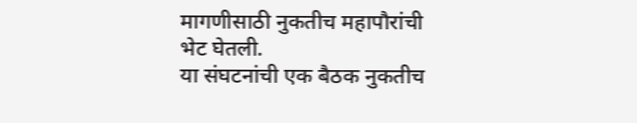मागणीसाठी नुकतीच महापौरांची भेट घेतली.
या संघटनांची एक बैठक नुकतीच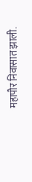महापौर निवासात झाली.